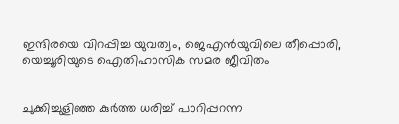ഇന്ദിരയെ വിറപ്പിച്ച യുവത്വം, ജെഎന്‍യുവിലെ തീപ്പൊരി, യെച്ചൂരിയുടെ ഐതിഹാസിക സമര ജീവിതം


ചുക്കിച്ചുളിഞ്ഞ കുര്‍ത്ത ധരിച്ച് പാറിപ്പറന്ന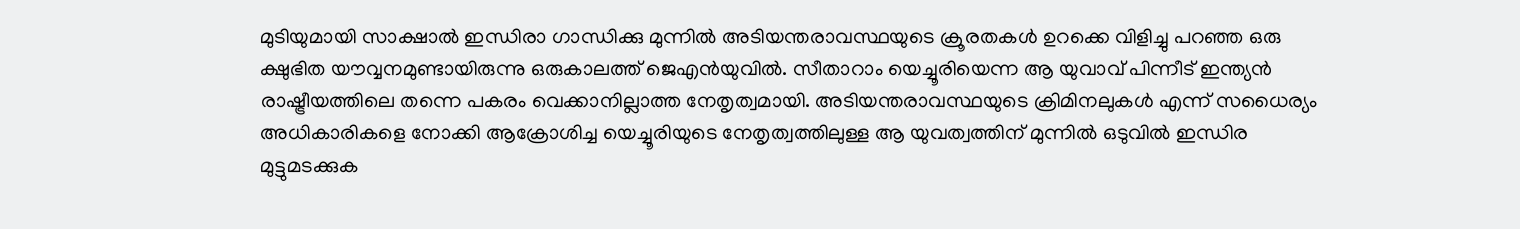മുടിയുമായി സാക്ഷാല്‍ ഇന്ധിരാ ഗാന്ധിക്കു മുന്നില്‍ അടിയന്തരാവസ്ഥയുടെ ക്രൂരതകള്‍ ഉറക്കെ വിളിച്ചു പറഞ്ഞ ഒരു ക്ഷുഭിത യൗവ്വനമുണ്ടായിരുന്നു ഒരുകാലത്ത് ജെഎന്‍യുവില്‍. സീതാറാം യെച്ചൂരിയെന്ന ആ യുവാവ് പിന്നീട് ഇന്ത്യന്‍ രാഷ്ട്രീയത്തിലെ തന്നെ പകരം വെക്കാനില്ലാത്ത നേതൃത്വമായി. അടിയന്തരാവസ്ഥയുടെ ക്രിമിനലുകള്‍ എന്ന് സധൈര്യം അധികാരികളെ നോക്കി ആക്രോശിച്ച യെച്ചൂരിയുടെ നേതൃത്വത്തിലുള്ള ആ യുവത്വത്തിന് മുന്നില്‍ ഒടുവില്‍ ഇന്ധിര മുട്ടുമടക്കുക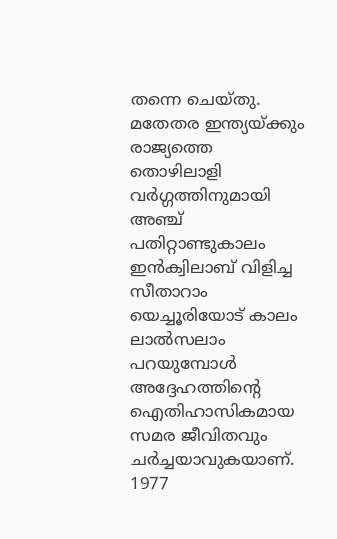തന്നെ ചെയ്തു. മതേതര ഇന്ത്യയ്ക്കും രാജ്യത്തെ തൊഴിലാളി വര്‍ഗ്ഗത്തിനുമായി അഞ്ച് പതിറ്റാണ്ടുകാലം ഇന്‍ക്വിലാബ് വിളിച്ച സീതാറാം യെച്ചൂരിയോട് കാലം ലാല്‍സലാം പറയുമ്പോള്‍ അദ്ദേഹത്തിന്റെ ഐതിഹാസികമായ സമര ജീവിതവും ചര്‍ച്ചയാവുകയാണ്.
1977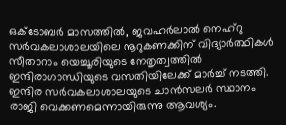ഒക്ടോബര്‍ മാസത്തില്‍, ജവഹര്‍ലാല്‍ നെഹ്‌റു സര്‍വകലാശാലയിലെ നൂറുകണക്കിന് വിദ്യാര്‍ത്ഥികള്‍ സീതാറാം യെച്ചൂരിയുടെ നേതൃത്വത്തില്‍ ഇന്ദിരാഗാന്ധിയുടെ വസതിയിലേക്ക് മാര്‍ച്ച് നടത്തി. ഇന്ദിര സര്‍വകലാശാലയുടെ ചാന്‍സലര്‍ സ്ഥാനം രാജി വെക്കണമെന്നായിരുന്നു ആവശ്യം.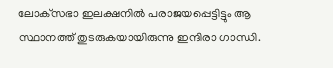ലോക്‌സഭാ ഇലക്ഷനില്‍ പരാജയപ്പെട്ടിട്ടും ആ സ്ഥാനത്ത് തുടരുകയായിരുന്നു ഇന്ദിരാ ഗാന്ധി.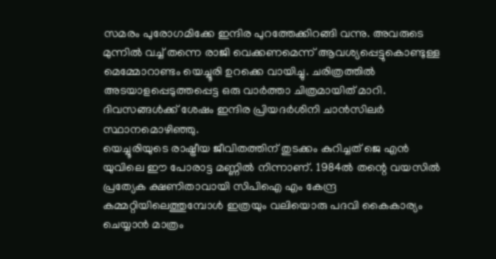സമരം പുരോഗമിക്കേ ഇന്ദിര പുറത്തേക്കിറങ്ങി വന്നു. അവരുടെ മുന്നില്‍ വച്ച് തന്നെ രാജി വെക്കണമെന്ന് ആവശ്യപ്പെട്ടുകൊണ്ടുള്ള മെമ്മോറാണ്ടം യെച്ചൂരി ഉറക്കെ വായിച്ചു. ചരിത്രത്തില്‍ അടയാളപ്പെടുത്തപ്പെട്ട ഒരു വാര്‍ത്താ ചിത്രമായിത് മാറി. ദിവസങ്ങള്‍ക്ക് ശേഷം ഇന്ദിര പ്രിയദര്‍ശിനി ചാന്‍സിലര്‍ സ്ഥാനമൊഴിഞ്ഞു.
യെച്ചൂരിയുടെ രാഷ്ട്രീയ ജീവിതത്തിന് തുടക്കം കുറിച്ചത് ജെ എന്‍ യുവിലെ ഈ പോരാട്ട മണ്ണില്‍ നിന്നാണ്. 1984ല്‍ തന്റെ വയസില്‍ പ്രത്യേക ക്ഷണിതാവായി സിപിഐ എം കേന്ദ്ര കമ്മറ്റിയിലെത്തുമ്പോള്‍ ഇത്രയും വലിയൊരു പദവി കൈകാര്യം ചെയ്യാന്‍ മാത്രം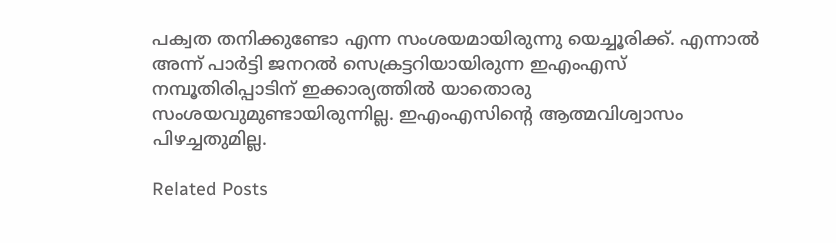പക്വത തനിക്കുണ്ടോ എന്ന സംശയമായിരുന്നു യെച്ചൂരിക്ക്. എന്നാല്‍ അന്ന് പാര്‍ട്ടി ജനറല്‍ സെക്രട്ടറിയായിരുന്ന ഇഎംഎസ് നമ്പൂതിരിപ്പാടിന് ഇക്കാര്യത്തില്‍ യാതൊരു സംശയവുമുണ്ടായിരുന്നില്ല. ഇഎംഎസിന്റെ ആത്മവിശ്വാസം പിഴച്ചതുമില്ല.

Related Posts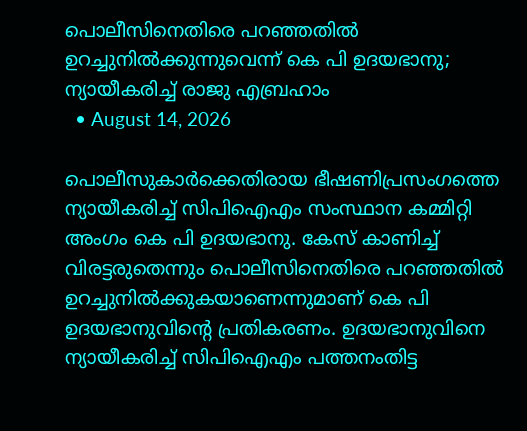പൊലീസിനെതിരെ പറഞ്ഞതിൽ ഉറച്ചുനിൽക്കുന്നുവെന്ന് കെ പി ഉദയഭാനു; ന്യായീകരിച്ച് രാജു എബ്രഹാം
  • August 14, 2026

പൊലീസുകാർക്കെതിരായ ഭീഷണിപ്രസംഗത്തെ ന്യായീകരിച്ച് സിപിഐഎം സംസ്ഥാന കമ്മിറ്റി അംഗം കെ പി ഉദയഭാനു. കേസ് കാണിച്ച് വിരട്ടരുതെന്നും പൊലീസിനെതിരെ പറഞ്ഞതിൽ ഉറച്ചുനിൽക്കുകയാണെന്നുമാണ് കെ പി ഉദയഭാനുവിന്റെ പ്രതികരണം. ഉദയഭാനുവിനെ ന്യായീകരിച്ച് സിപിഐഎം പത്തനംതിട്ട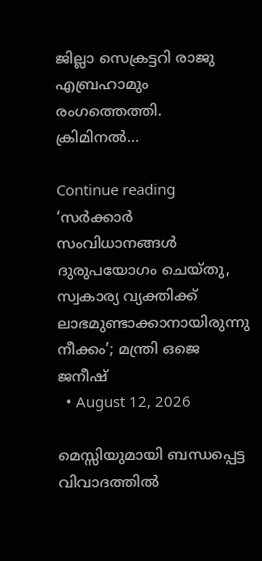ജില്ലാ സെക്രട്ടറി രാജു എബ്രഹാമും രംഗത്തെത്തി. ക്രിമിനൽ…

Continue reading
‘സർക്കാർ സംവിധാനങ്ങൾ ദുരുപയോഗം ചെയ്തു, സ്വകാര്യ വ്യക്തിക്ക് ലാഭമുണ്ടാക്കാനായിരുന്നു നീക്കം’; മന്ത്രി ഒജെ ജനീഷ്
  • August 12, 2026

മെസ്സിയുമായി ബന്ധപ്പെട്ട വിവാദത്തിൽ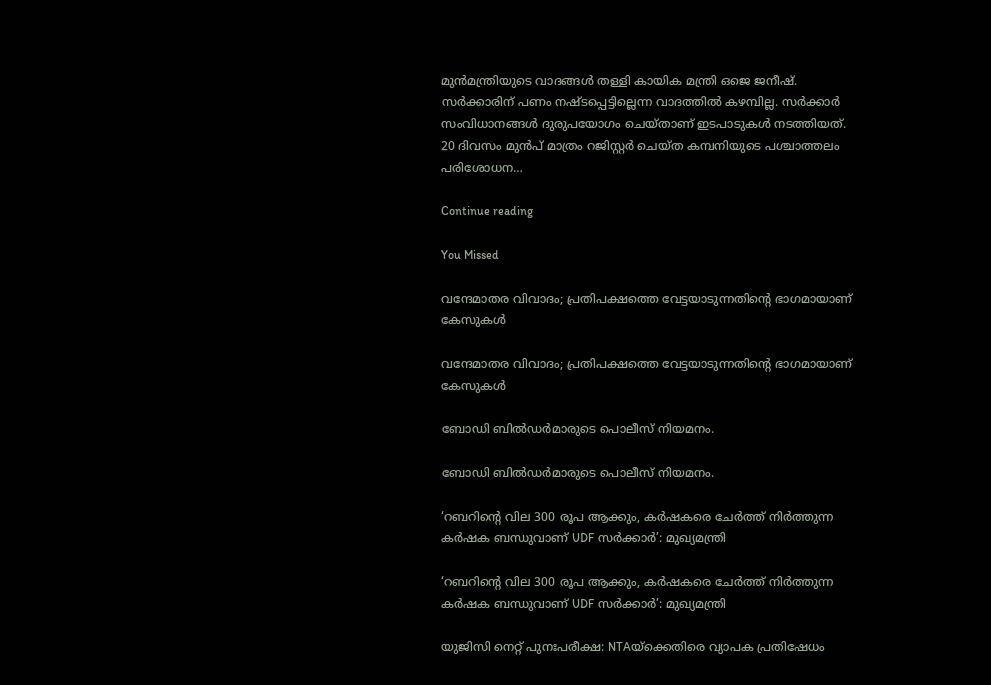മുൻമന്ത്രിയുടെ വാദങ്ങൾ തള്ളി കായിക മന്ത്രി ഒജെ ജനീഷ്. സർക്കാരിന് പണം നഷ്ടപ്പെട്ടില്ലെന്ന വാദത്തിൽ കഴമ്പില്ല. സർക്കാർ സംവിധാനങ്ങൾ ദുരുപയോഗം ചെയ്താണ് ഇടപാടുകൾ നടത്തിയത്. 20 ദിവസം മുൻപ് മാത്രം റജിസ്റ്റർ ചെയ്ത കമ്പനിയുടെ പശ്ചാത്തലം പരിശോധന…

Continue reading

You Missed

വന്ദേമാതര വിവാദം; പ്രതിപക്ഷത്തെ വേട്ടയാടുന്നതിന്റെ ഭാഗമായാണ് കേസുകൾ

വന്ദേമാതര വിവാദം; പ്രതിപക്ഷത്തെ വേട്ടയാടുന്നതിന്റെ ഭാഗമായാണ് കേസുകൾ

ബോഡി ബിൽഡർമാരുടെ പൊലീസ് നിയമനം.

ബോഡി ബിൽഡർമാരുടെ പൊലീസ് നിയമനം.

‘റബറിൻ്റെ വില 300 രൂപ ആക്കും, കർഷകരെ ചേർത്ത് നിർത്തുന്ന കർഷക ബന്ധുവാണ് UDF സർക്കാർ’: മുഖ്യമന്ത്രി

‘റബറിൻ്റെ വില 300 രൂപ ആക്കും, കർഷകരെ ചേർത്ത് നിർത്തുന്ന കർഷക ബന്ധുവാണ് UDF സർക്കാർ’: മുഖ്യമന്ത്രി

യുജിസി നെറ്റ് പുനഃപരീക്ഷ: NTAയ്ക്കെതിരെ വ്യാപക പ്രതിഷേധം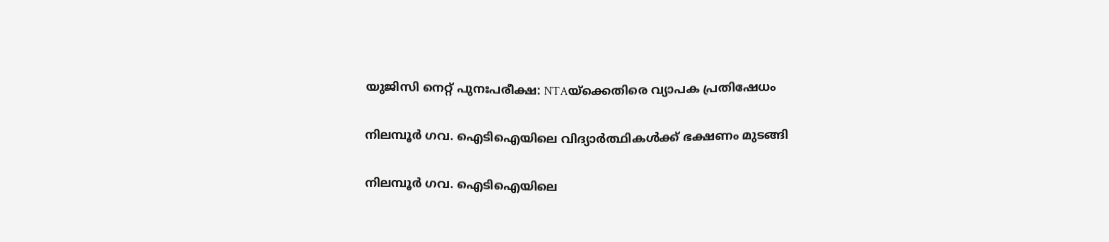യുജിസി നെറ്റ് പുനഃപരീക്ഷ: NTAയ്ക്കെതിരെ വ്യാപക പ്രതിഷേധം

നിലമ്പൂർ ഗവ. ഐടിഐയിലെ വിദ്യാർത്ഥികൾക്ക് ഭക്ഷണം മുടങ്ങി

നിലമ്പൂർ ഗവ. ഐടിഐയിലെ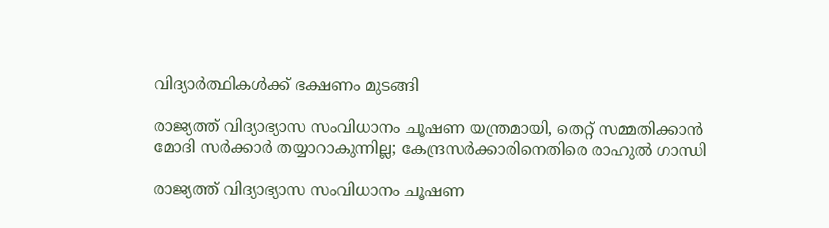വിദ്യാർത്ഥികൾക്ക് ഭക്ഷണം മുടങ്ങി

രാജ്യത്ത് വിദ്യാഭ്യാസ സംവിധാനം ചൂഷണ യന്ത്രമായി, തെറ്റ് സമ്മതിക്കാൻ മോദി സർക്കാർ തയ്യാറാകുന്നില്ല; കേന്ദ്രസർക്കാരിനെതിരെ രാഹുൽ ഗാന്ധി

രാജ്യത്ത് വിദ്യാഭ്യാസ സംവിധാനം ചൂഷണ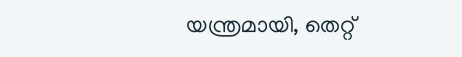യന്ത്രമായി, തെറ്റ്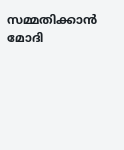സമ്മതിക്കാൻ മോദി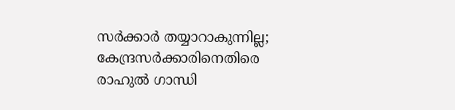സർക്കാർ തയ്യാറാകുന്നില്ല; കേന്ദ്രസർക്കാരിനെതിരെ രാഹുൽ ഗാന്ധി